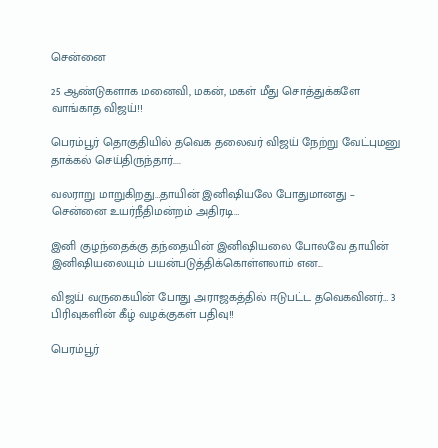சென்னை

25 ஆண்டுகளாக மனைவி, மகன், மகள் மீது சொத்துக்களே வாங்காத விஜய்!!

பெரம்பூர் தொகுதியில் தவெக தலைவர் விஜய் நேற்று வேட்புமனு தாக்கல் செய்திருந்தார்....

வலராறு மாறுகிறது…தாயின் இனிஷியலே போதுமானது – சென்னை உயர்நீதிமன்றம் அதிரடி…

இனி குழந்தைக்கு தந்தையின் இனிஷியலை போலவே தாயின் இனிஷியலையும் பயன்படுத்திக்கொள்ளலாம் என...

விஜய் வருகையின் போது அராஜகத்தில் ஈடுபட்ட தவெகவினர்… 3 பிரிவுகளின் கீழ் வழக்குகள் பதிவு!!

பெரம்பூர்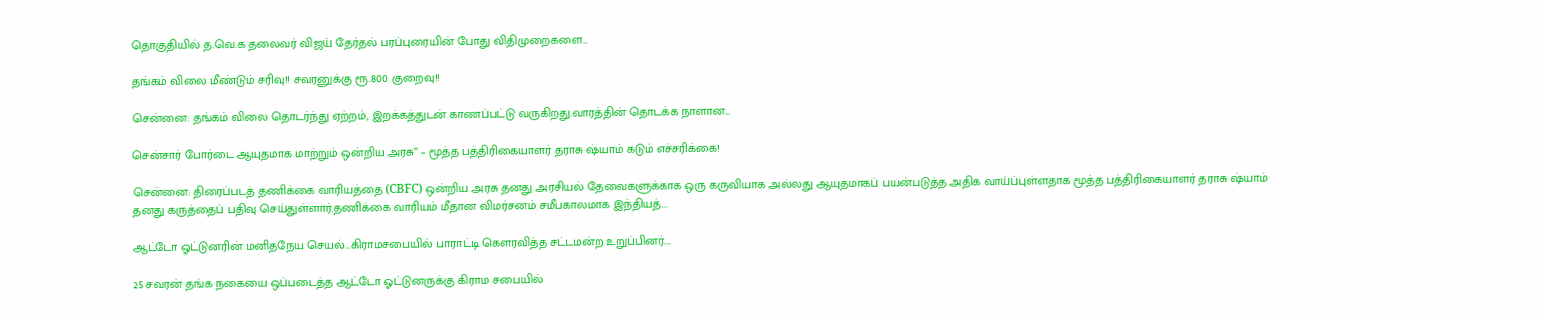தொகுதியில் த.வெ.க தலைவர் விஜய் தேர்தல் பரப்புரையின் போது விதிமுறைகளை...

தங்கம் விலை மீண்டும் சரிவு!! சவரனுக்கு ரூ.800 குறைவு!!

சென்னை: தங்கம் விலை தொடர்ந்து ஏற்றம், இறக்கத்துடன் காணப்பட்டு வருகிறது.வாரத்தின் தொடக்க நாளான...

சென்சார் போர்டை ஆயுதமாக மாற்றும் ஒன்றிய அரசு” – மூத்த பத்திரிகையாளர் தராசு ஷ்யாம் கடும் எச்சரிக்கை!

சென்னை: திரைப்படத் தணிக்கை வாரியத்தை (CBFC) ஒன்றிய அரசு தனது அரசியல் தேவைகளுக்காக ஒரு கருவியாக அல்லது ஆயுதமாகப் பயன்படுத்த அதிக வாய்ப்புள்ளதாக மூத்த பத்திரிகையாளர் தராசு ஷ்யாம் தனது கருத்தைப் பதிவு செய்துள்ளார்.தணிக்கை வாரியம் மீதான விமர்சனம் சமீபகாலமாக இந்தியத்...

ஆட்டோ ஓட்டுனரின் மனிதநேய செயல்…கிராமசபையில் பாராட்டி கௌரவித்த சட்டமன்ற உறுப்பினர்….

25 சவரன் தங்க நகையை ஒப்படைத்த ஆட்டோ ஓட்டுனருக்கு கிராம சபையில்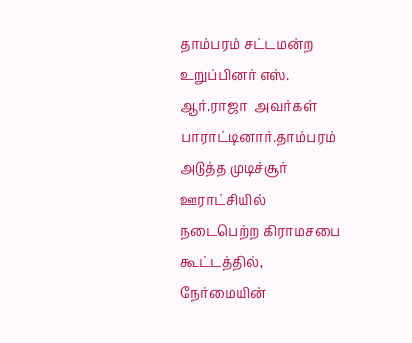தாம்பரம் சட்டமன்ற உறுப்பினர் எஸ். ஆர்.ராஜா  அவர்கள் பாராட்டினார்.தாம்பரம் அடுத்த முடிச்சூர் ஊராட்சியில் நடைபெற்ற கிராமசபை கூட்டத்தில், நேர்மையின்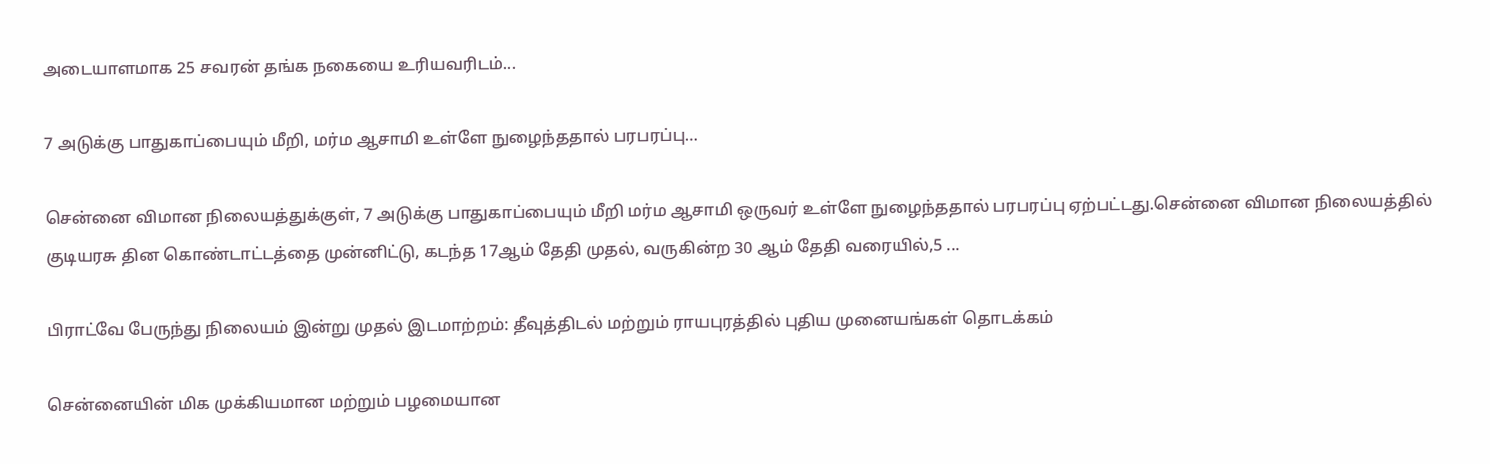அடையாளமாக 25 சவரன் தங்க நகையை உரியவரிடம்...

7 அடுக்கு பாதுகாப்பையும் மீறி, மர்ம ஆசாமி உள்ளே நுழைந்ததால் பரபரப்பு…

சென்னை விமான நிலையத்துக்குள், 7 அடுக்கு பாதுகாப்பையும் மீறி மர்ம ஆசாமி ஒருவர் உள்ளே நுழைந்ததால் பரபரப்பு ஏற்பட்டது.சென்னை விமான நிலையத்தில் குடியரசு தின கொண்டாட்டத்தை முன்னிட்டு, கடந்த 17ஆம் தேதி முதல், வருகின்ற 30 ஆம் தேதி வரையில்,5 ...

பிராட்வே பேருந்து நிலையம் இன்று முதல் இடமாற்றம்: தீவுத்திடல் மற்றும் ராயபுரத்தில் புதிய முனையங்கள் தொடக்கம்

சென்னையின் மிக முக்கியமான மற்றும் பழமையான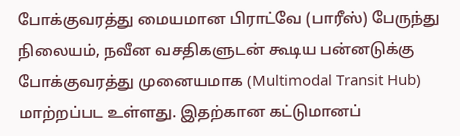போக்குவரத்து மையமான பிராட்வே (பாரீஸ்) பேருந்து நிலையம், நவீன வசதிகளுடன் கூடிய பன்னடுக்கு போக்குவரத்து முனையமாக (Multimodal Transit Hub) மாற்றப்பட உள்ளது. இதற்கான கட்டுமானப்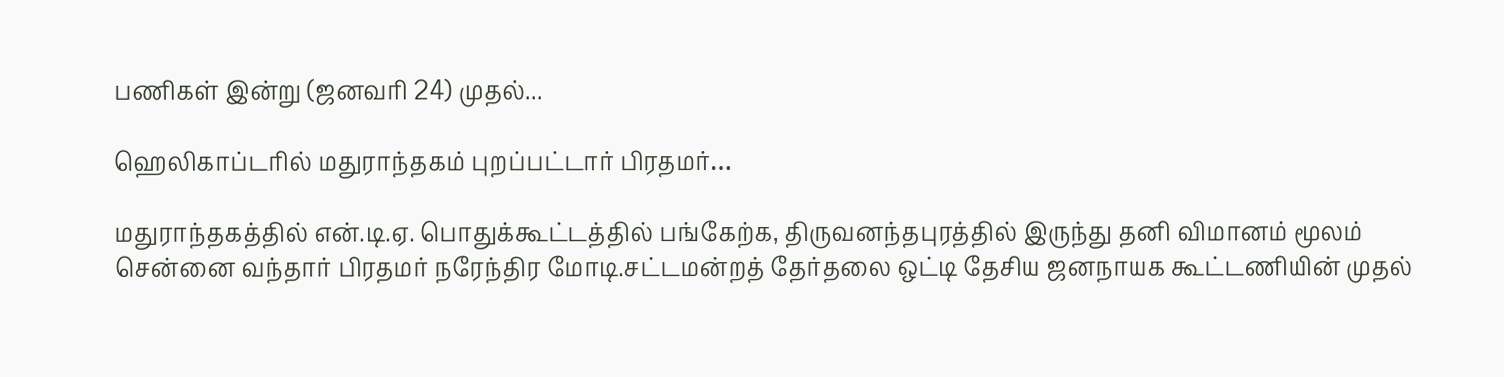பணிகள் இன்று (ஜனவரி 24) முதல்...

ஹெலிகாப்டரில் மதுராந்தகம் புறப்பட்டார் பிரதமர்…

மதுராந்தகத்தில் என்.டி.ஏ. பொதுக்கூட்டத்தில் பங்கேற்க, திருவனந்தபுரத்தில் இருந்து தனி விமானம் மூலம் சென்னை வந்தார் பிரதமர் நரேந்திர மோடி.சட்டமன்றத் தேர்தலை ஒட்டி தேசிய ஜனநாயக கூட்டணியின் முதல்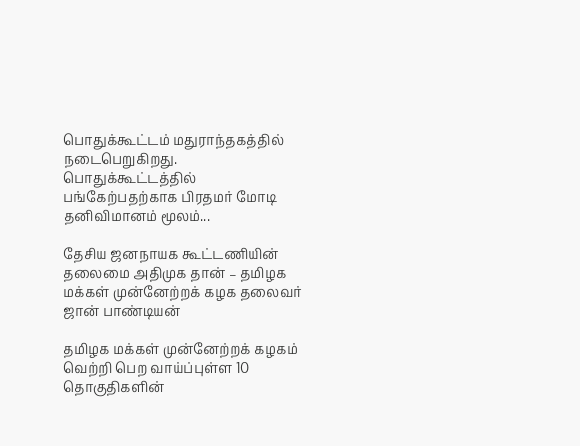பொதுக்கூட்டம் மதுராந்தகத்தில் நடைபெறுகிறது. பொதுக்கூட்டத்தில் பங்கேற்பதற்காக பிரதமர் மோடி தனிவிமானம் மூலம்...

தேசிய ஜனநாயக கூட்டணியின் தலைமை அதிமுக தான் – தமிழக மக்கள் முன்னேற்றக் கழக தலைவர் ஜான் பாண்டியன்

தமிழக மக்கள் முன்னேற்றக் கழகம் வெற்றி பெற வாய்ப்புள்ள 10 தொகுதிகளின்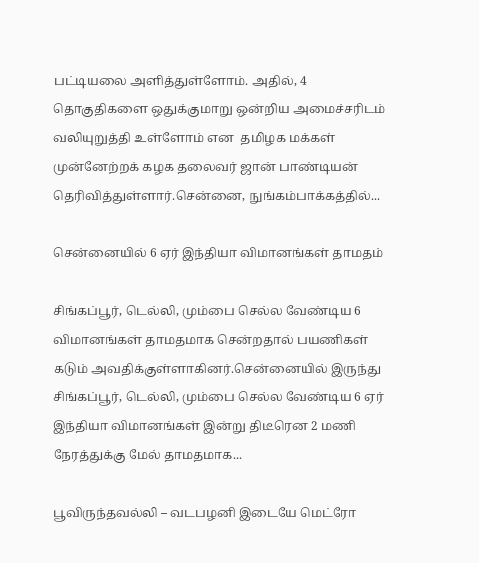பட்டியலை அளித்துள்ளோம். அதில், 4 தொகுதிகளை ஒதுக்குமாறு ஒன்றிய அமைச்சரிடம் வலியுறுத்தி உள்ளோம் என  தமிழக மக்கள் முன்னேற்றக் கழக தலைவர் ஜான் பாண்டியன் தெரிவித்துள்ளார்.சென்னை, நுங்கம்பாக்கத்தில்...

சென்னையில் 6 ஏர் இந்தியா விமானங்கள் தாமதம்

சிங்கப்பூர், டெல்லி, மும்பை செல்ல வேண்டிய 6 விமானங்கள் தாமதமாக சென்றதால் பயணிகள் கடும் அவதிக்குள்ளாகினர்.சென்னையில் இருந்து சிங்கப்பூர், டெல்லி, மும்பை செல்ல வேண்டிய 6 ஏர் இந்தியா விமானங்கள் இன்று திடீரென 2 மணி நேரத்துக்கு மேல் தாமதமாக...

பூவிருந்தவல்லி – வடபழனி இடையே மெட்ரோ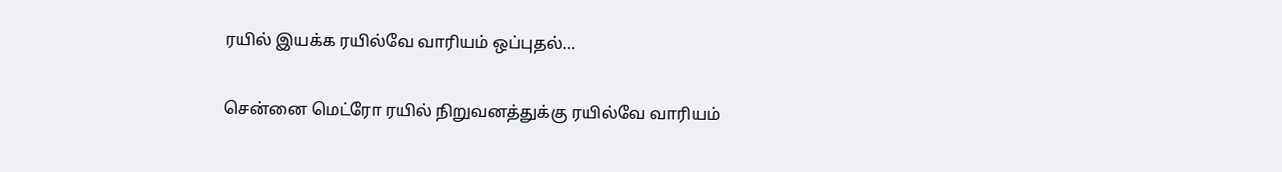ரயில் இயக்க ரயில்வே வாரியம் ஒப்புதல்…

சென்னை மெட்ரோ ரயில் நிறுவனத்துக்கு ரயில்வே வாரியம்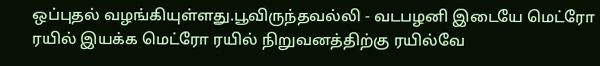ஒப்புதல் வழங்கியுள்ளது.பூவிருந்தவல்லி - வடபழனி இடையே மெட்ரோ ரயில் இயக்க மெட்ரோ ரயில் நிறுவனத்திற்கு ரயில்வே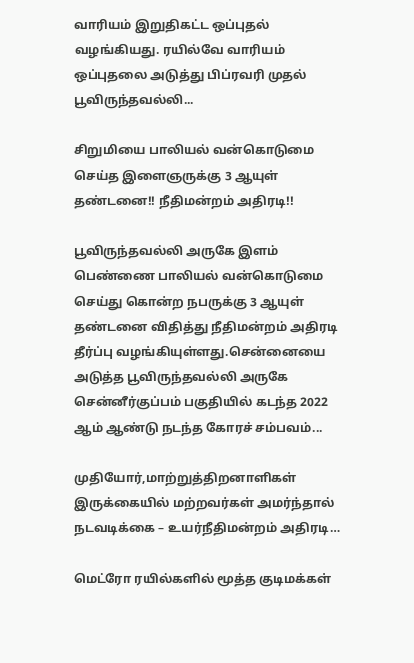வாரியம் இறுதிகட்ட ஒப்புதல் வழங்கியது. ரயில்வே வாரியம் ஒப்புதலை அடுத்து பிப்ரவரி முதல் பூவிருந்தவல்லி...

சிறுமியை பாலியல் வன்கொடுமை செய்த இளைஞருக்கு 3 ஆயுள் தண்டனை!! நீதிமன்றம் அதிரடி!!

பூவிருந்தவல்லி அருகே இளம் பெண்ணை பாலியல் வன்கொடுமை செய்து கொன்ற நபருக்கு 3 ஆயுள் தண்டனை விதித்து நீதிமன்றம் அதிரடி தீர்ப்பு வழங்கியுள்ளது.சென்னையை அடுத்த பூவிருந்தவல்லி அருகே சென்னீர்குப்பம் பகுதியில் கடந்த 2022 ஆம் ஆண்டு நடந்த கோரச் சம்பவம்...

முதியோர்,மாற்றுத்திறனாளிகள் இருக்கையில் மற்றவர்கள் அமர்ந்தால் நடவடிக்கை – உயர்நீதிமன்றம் அதிரடி…

மெட்ரோ ரயில்களில் மூத்த குடிமக்கள்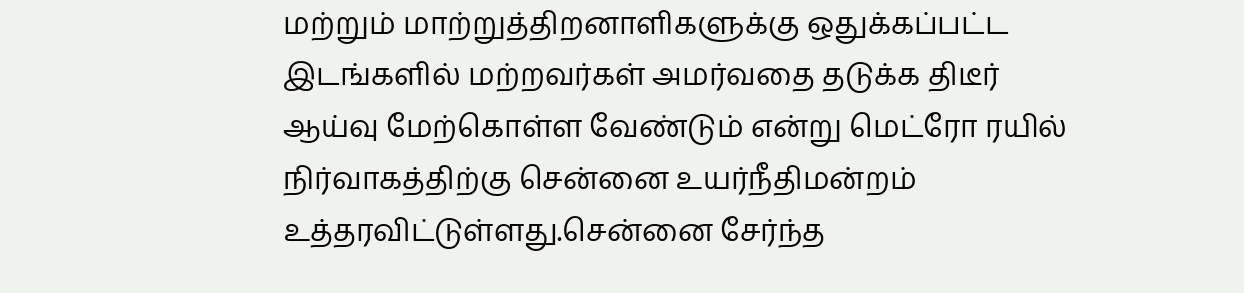மற்றும் மாற்றுத்திறனாளிகளுக்கு ஒதுக்கப்பட்ட இடங்களில் மற்றவர்கள் அமர்வதை தடுக்க திடீர் ஆய்வு மேற்கொள்ள வேண்டும் என்று மெட்ரோ ரயில் நிர்வாகத்திற்கு சென்னை உயர்நீதிமன்றம் உத்தரவிட்டுள்ளது.சென்னை சேர்ந்த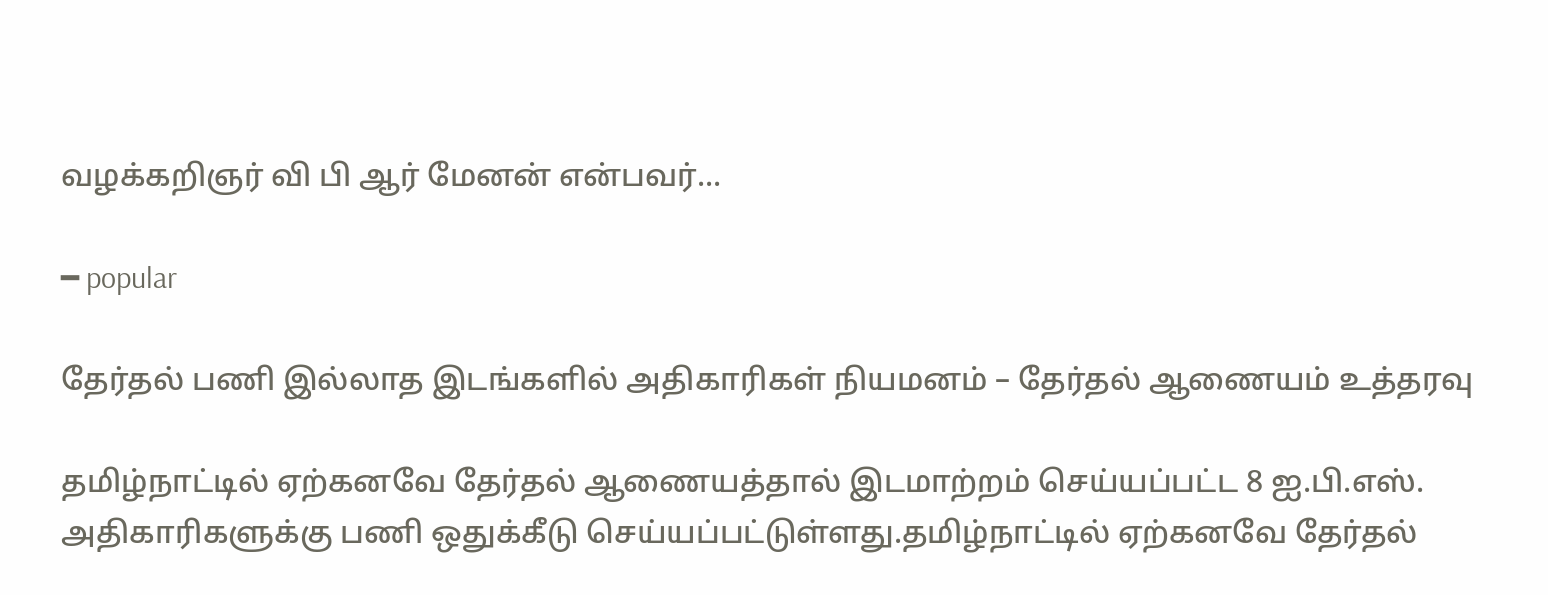வழக்கறிஞர் வி பி ஆர் மேனன் என்பவர்...

━ popular

தேர்தல் பணி இல்லாத இடங்களில் அதிகாரிகள் நியமனம் – தேர்தல் ஆணையம் உத்தரவு

தமிழ்நாட்டில் ஏற்கனவே தேர்தல் ஆணையத்தால் இடமாற்றம் செய்யப்பட்ட 8 ஐ.பி.எஸ். அதிகாரிகளுக்கு பணி ஒதுக்கீடு செய்யப்பட்டுள்ளது.தமிழ்நாட்டில் ஏற்கனவே தேர்தல்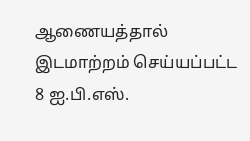ஆணையத்தால் இடமாற்றம் செய்யப்பட்ட 8 ஐ.பி.எஸ்.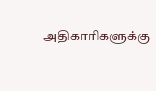அதிகாரிகளுக்கு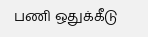பணி ஒதுக்கீடு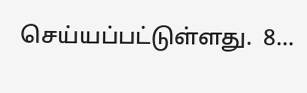செய்யப்பட்டுள்ளது.  8...